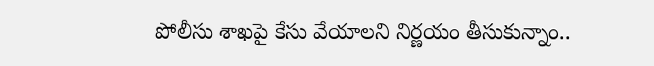పోలీసు శాఖపై కేసు వేయాలని నిర్ణయం తీసుకున్నాం..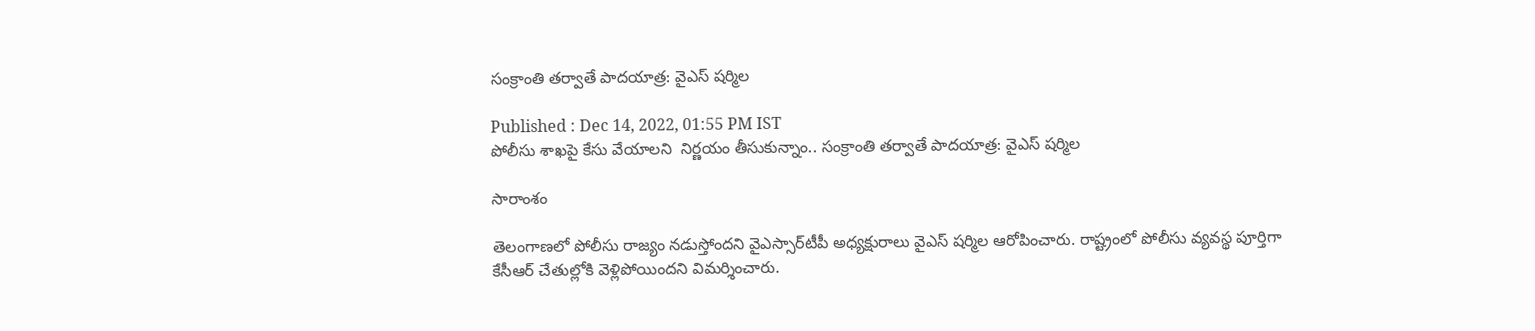సంక్రాంతి తర్వాతే పాదయాత్ర: వైఎస్ షర్మిల

Published : Dec 14, 2022, 01:55 PM IST
పోలీసు శాఖపై కేసు వేయాలని  నిర్ణయం తీసుకున్నాం.. సంక్రాంతి తర్వాతే పాదయాత్ర: వైఎస్ షర్మిల

సారాంశం

తెలంగాణలో పోలీసు రాజ్యం నడుస్తోందని వైఎస్సార్‌టీపీ అధ్యక్షురాలు వైఎస్ షర్మిల ఆరోపించారు. రాష్ట్రంలో పోలీసు వ్యవస్థ పూర్తిగా  కేసీఆర్ చేతుల్లోకి వెళ్లిపోయిందని విమర్శించారు.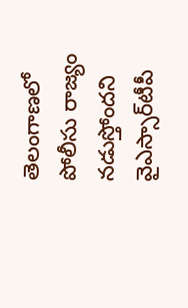తెలంగాణలో పోలీసు రాజ్యం నడుస్తోందని వైఎస్సార్‌టీపీ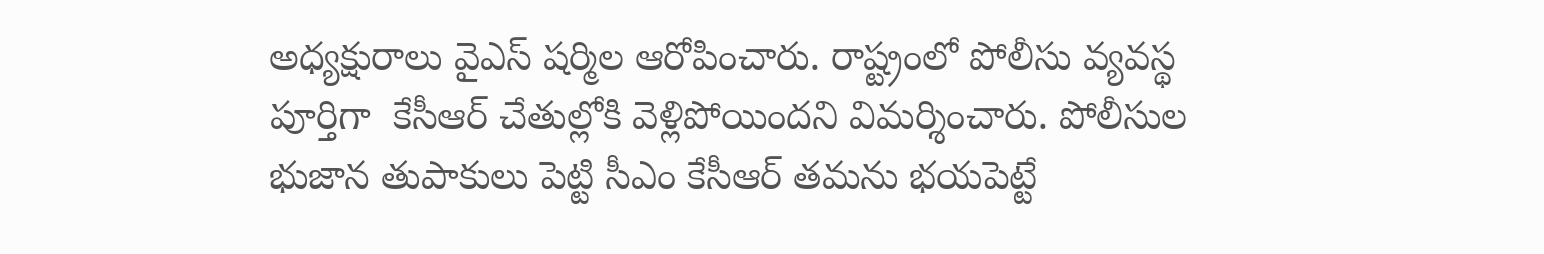అధ్యక్షురాలు వైఎస్ షర్మిల ఆరోపించారు. రాష్ట్రంలో పోలీసు వ్యవస్థ పూర్తిగా  కేసీఆర్ చేతుల్లోకి వెళ్లిపోయిందని విమర్శించారు. పోలీసుల భుజాన తుపాకులు పెట్టి సీఎం కేసీఆర్ తమను భయపెట్టే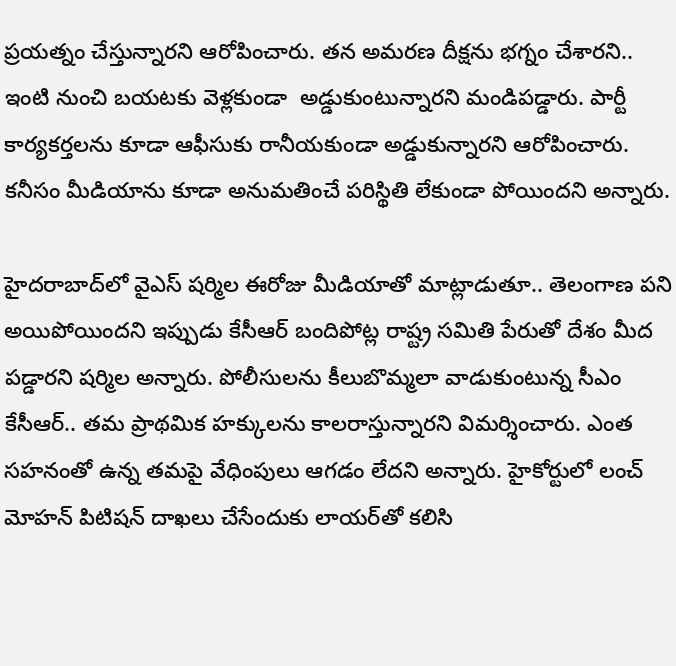ప్రయత్నం చేస్తున్నారని ఆరోపించారు. తన అమరణ దీక్షను భగ్నం చేశారని.. ఇంటి నుంచి బయటకు వెళ్లకుండా  అడ్డుకుంటున్నారని మండిపడ్డారు. పార్టీ కార్యకర్తలను కూడా ఆఫీసుకు రానీయకుండా అడ్డుకున్నారని ఆరోపించారు. కనీసం మీడియాను కూడా అనుమతించే పరిస్థితి లేకుండా పోయిందని అన్నారు.

హైదరాబాద్‌లో వైఎస్ షర్మిల ఈరోజు మీడియాతో మాట్లాడుతూ.. తెలంగాణ పని అయిపోయిందని ఇప్పుడు కేసీఆర్ బందిపోట్ల రాష్ట్ర సమితి పేరుతో దేశం మీద పడ్డారని షర్మిల అన్నారు. పోలీసులను కీలుబొమ్మలా వాడుకుంటున్న సీఎం కేసీఆర్.. తమ ప్రాథమిక హక్కులను కాలరాస్తున్నారని విమర్శించారు. ఎంత సహనంతో ఉన్న తమపై వేధింపులు ఆగడం లేదని అన్నారు. హైకోర్టులో లంచ్ మోహన్ పిటిషన్ దాఖలు చేసేందుకు లాయర్‌తో కలిసి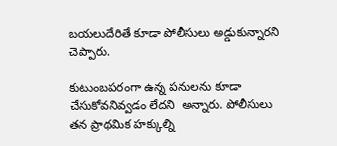బయలుదేరితే కూడా పోలీసులు అడ్డుకున్నారని చెప్పారు.

కుటుంబపరంగా ఉన్న పనులను కూడా చేసుకోవనివ్వడం లేదని  అన్నారు. పోలీసులు తన ప్రాథమిక హక్కుల్ని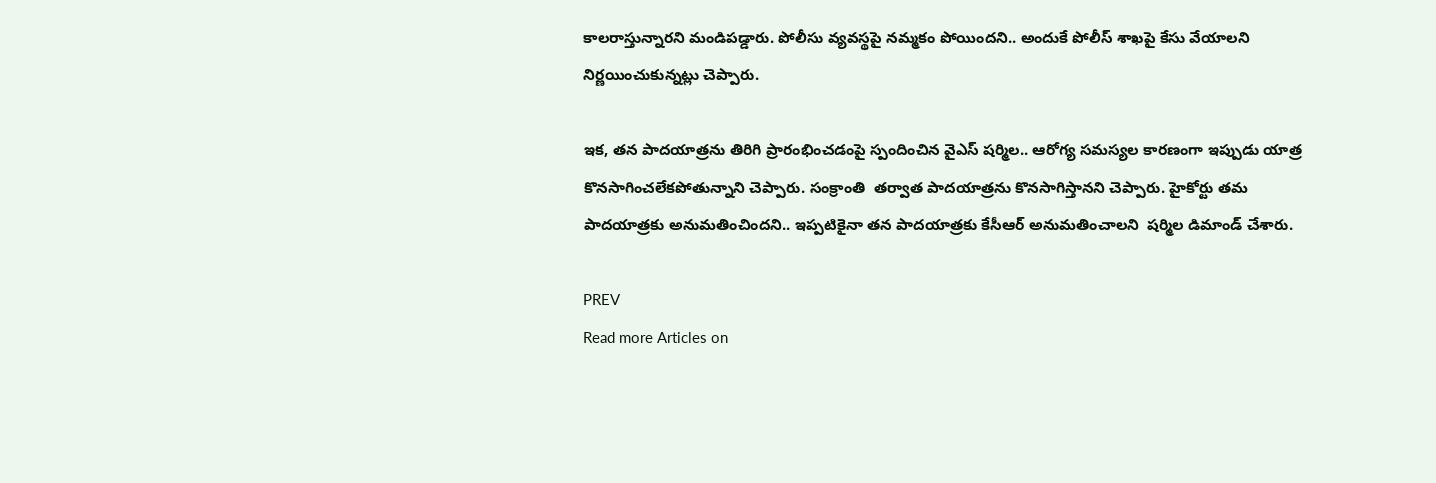కాలరాస్తున్నారని మండిపడ్డారు. పోలీసు వ్యవస్థపై నమ్మకం పోయిందని.. అందుకే పోలీస్ శాఖపై కేసు వేయాలని నిర్ణయించుకున్నట్లు చెప్పారు.

ఇక, తన పాదయాత్రను తిరిగి ప్రారంభించడంపై స్పందించిన వైఎస్ షర్మిల.. ఆరోగ్య సమస్యల కారణంగా ఇప్పుడు యాత్ర కొనసాగించలేకపోతున్నాని చెప్పారు. సంక్రాంతి  తర్వాత పాదయాత్రను కొనసాగిస్తానని చెప్పారు. హైకోర్టు తమ పాదయాత్రకు అనుమతించిందని.. ఇప్పటికైనా తన పాదయాత్రకు కేసీఆర్ అనుమతించాలని  షర్మిల డిమాండ్ చేశారు.

PREV
Read more Articles on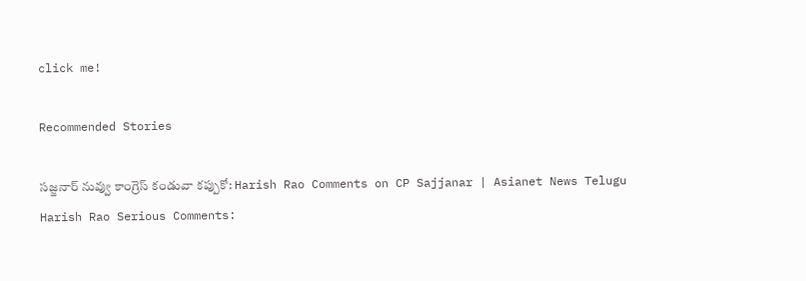click me!

Recommended Stories

సజ్జనార్ నువ్వు కాంగ్రెస్ కండువా కప్పుకో: Harish Rao Comments on CP Sajjanar | Asianet News Telugu
Harish Rao Serious Comments: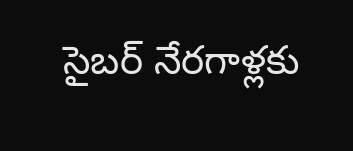సైబర్ నేరగాళ్లకు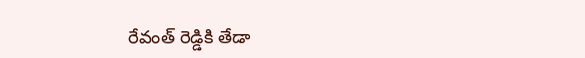రేవంత్ రెడ్డికి తేడా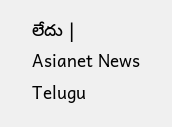లేదు | Asianet News Telugu